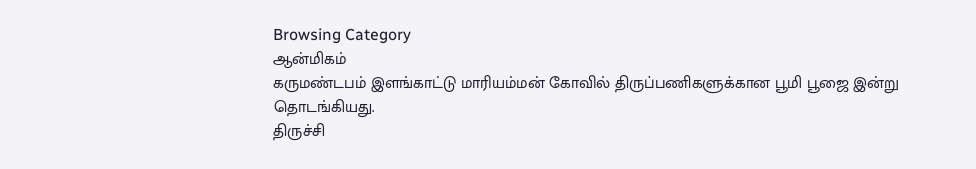Browsing Category
ஆன்மிகம்
கருமண்டபம் இளங்காட்டு மாரியம்மன் கோவில் திருப்பணிகளுக்கான பூமி பூஜை இன்று தொடங்கியது.
திருச்சி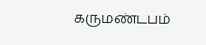கருமண்டபம்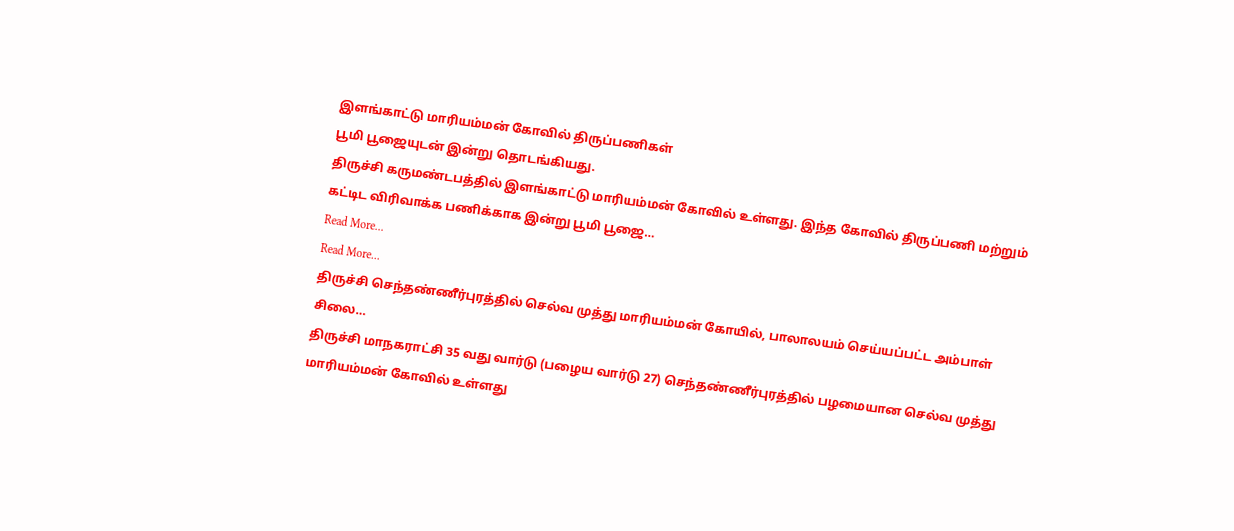இளங்காட்டு மாரியம்மன் கோவில் திருப்பணிகள்
பூமி பூஜையுடன் இன்று தொடங்கியது.
திருச்சி கருமண்டபத்தில் இளங்காட்டு மாரியம்மன் கோவில் உள்ளது. இந்த கோவில் திருப்பணி மற்றும் கட்டிட விரிவாக்க பணிக்காக இன்று பூமி பூஜை…
Read More...
Read More...
திருச்சி செந்தண்ணீர்புரத்தில் செல்வ முத்து மாரியம்மன் கோயில், பாலாலயம் செய்யப்பட்ட அம்பாள் சிலை…
திருச்சி மாநகராட்சி 35 வது வார்டு (பழைய வார்டு 27) செந்தண்ணீர்புரத்தில் பழமையான செல்வ முத்து மாரியம்மன் கோவில் உள்ளது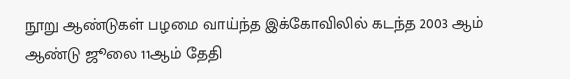நூறு ஆண்டுகள் பழமை வாய்ந்த இக்கோவிலில் கடந்த 2003 ஆம் ஆண்டு ஜூலை 11ஆம் தேதி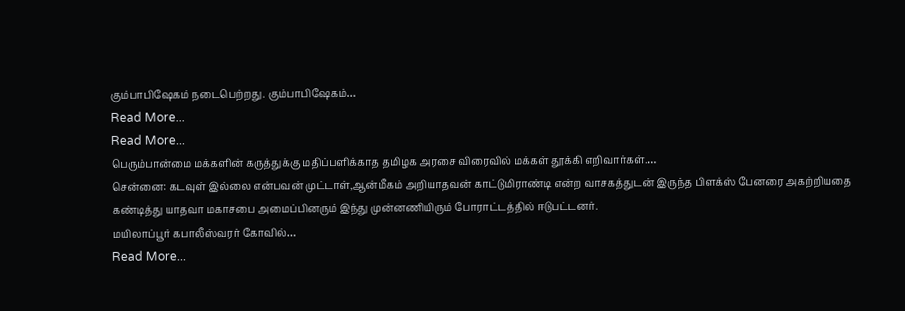கும்பாபிஷேகம் நடைபெற்றது. கும்பாபிஷேகம்…
Read More...
Read More...
பெரும்பான்மை மக்களின் கருத்துக்கு மதிப்பளிக்காத தமிழக அரசை விரைவில் மக்கள் தூக்கி எறிவார்கள்.…
சென்னை: கடவுள் இல்லை என்பவன் முட்டாள்,ஆன்மீகம் அறியாதவன் காட்டுமிராண்டி என்ற வாசகத்துடன் இருந்த பிளக்ஸ் பேனரை அகற்றியதை கண்டித்து யாதவா மகாசபை அமைப்பினரும் இந்து முன்னணியிரும் போராட்டத்தில் ஈடுபட்டனர்.
மயிலாப்பூர் கபாலீஸ்வரர் கோவில்…
Read More...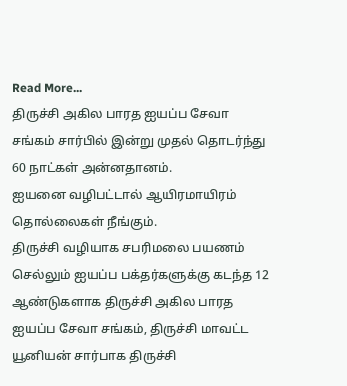Read More...
திருச்சி அகில பாரத ஐயப்ப சேவா சங்கம் சார்பில் இன்று முதல் தொடர்ந்து 60 நாட்கள் அன்னதானம்.
ஐயனை வழிபட்டால் ஆயிரமாயிரம் தொல்லைகள் நீங்கும்.
திருச்சி வழியாக சபரிமலை பயணம் செல்லும் ஐயப்ப பக்தர்களுக்கு கடந்த 12 ஆண்டுகளாக திருச்சி அகில பாரத ஐயப்ப சேவா சங்கம், திருச்சி மாவட்ட யூனியன் சார்பாக திருச்சி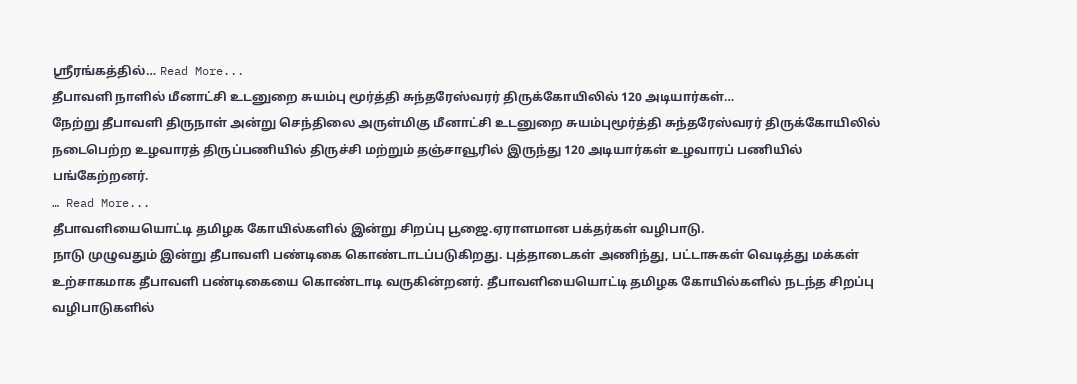ஶ்ரீரங்கத்தில்… Read More...
தீபாவளி நாளில் மீனாட்சி உடனுறை சுயம்பு மூர்த்தி சுந்தரேஸ்வரர் திருக்கோயிலில் 120 அடியார்கள்…
நேற்று தீபாவளி திருநாள் அன்று செந்திலை அருள்மிகு மீனாட்சி உடனுறை சுயம்புமூர்த்தி சுந்தரேஸ்வரர் திருக்கோயிலில் நடைபெற்ற உழவாரத் திருப்பணியில் திருச்சி மற்றும் தஞ்சாவூரில் இருந்து 120 அடியார்கள் உழவாரப் பணியில் பங்கேற்றனர்.
… Read More...
தீபாவளியையொட்டி தமிழக கோயில்களில் இன்று சிறப்பு பூஜை.ஏராளமான பக்தர்கள் வழிபாடு.
நாடு முழுவதும் இன்று தீபாவளி பண்டிகை கொண்டாடப்படுகிறது. புத்தாடைகள் அணிந்து, பட்டாசுகள் வெடித்து மக்கள் உற்சாகமாக தீபாவளி பண்டிகையை கொண்டாடி வருகின்றனர். தீபாவளியையொட்டி தமிழக கோயில்களில் நடந்த சிறப்பு வழிபாடுகளில்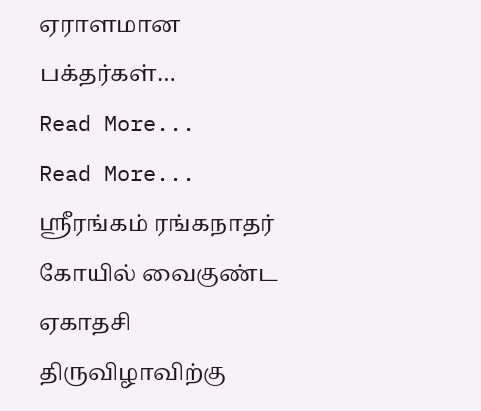ஏராளமான பக்தர்கள்…
Read More...
Read More...
ஸ்ரீரங்கம் ரங்கநாதர் கோயில் வைகுண்ட ஏகாதசி திருவிழாவிற்கு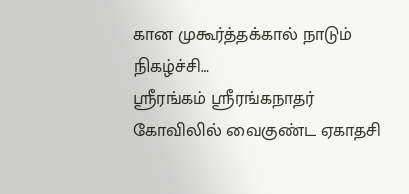கான முகூர்த்தக்கால் நாடும் நிகழ்ச்சி…
ஸ்ரீரங்கம் ஸ்ரீரங்கநாதர் கோவிலில் வைகுண்ட ஏகாதசி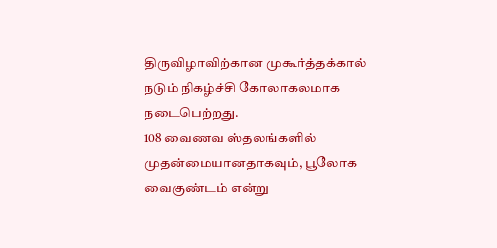திருவிழாவிற்கான முகூர்த்தக்கால் நடும் நிகழ்ச்சி கோலாகலமாக நடைபெற்றது.
108 வைணவ ஸ்தலங்களில் முதன்மையானதாகவும், பூலோக வைகுண்டம் என்று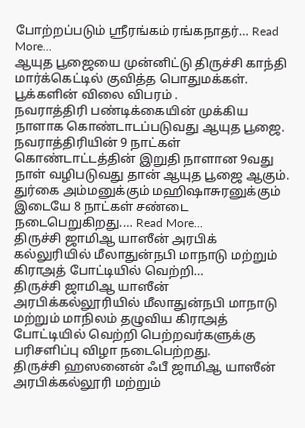போற்றப்படும் ஸ்ரீரங்கம் ரங்கநாதர்… Read More...
ஆயுத பூஜையை முன்னிட்டு திருச்சி காந்தி மார்க்கெட்டில் குவித்த பொதுமக்கள். பூக்களின் விலை விபரம் .
நவராத்திரி பண்டிக்கையின் முக்கிய நாளாக கொண்டாடப்படுவது ஆயுத பூஜை. நவராத்திரியின் 9 நாட்கள் கொண்டாட்டத்தின் இறுதி நாளான 9வது நாள் வழிபடுவது தான் ஆயுத பூஜை ஆகும்.
துர்கை அம்மனுக்கும் மஹிஷாசுரனுக்கும் இடையே 8 நாட்கள் சண்டை நடைபெறுகிறது.… Read More...
திருச்சி ஜாமிஆ யாஸீன் அரபிக் கல்லுரியில் மீலாதுன்நபி மாநாடு மற்றும் கிராஅத் போட்டியில் வெற்றி…
திருச்சி ஜாமிஆ யாஸீன் அரபிக்கல்லூரியில் மீலாதுன்நபி மாநாடு மற்றும் மாநிலம் தழுவிய கிராஅத் போட்டியில் வெற்றி பெற்றவர்களுக்கு பரிசளிப்பு விழா நடைபெற்றது.
திருச்சி ஹஸனைன் ஃபீ ஜாமிஆ யாஸீன் அரபிக்கல்லூரி மற்றும்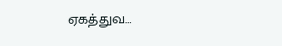ஏகத்துவ…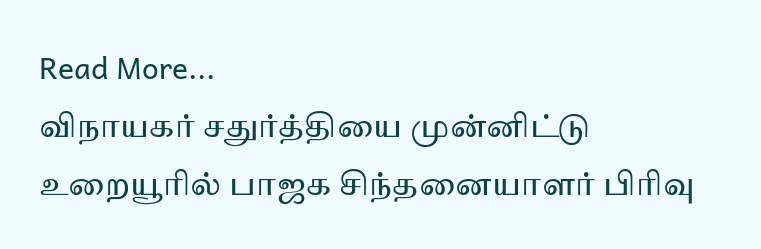Read More...
விநாயகர் சதுர்த்தியை முன்னிட்டு உறையூரில் பாஜக சிந்தனையாளர் பிரிவு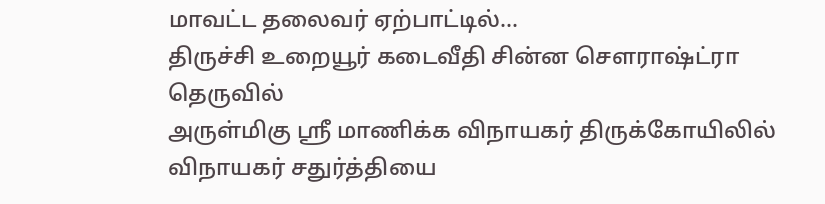மாவட்ட தலைவர் ஏற்பாட்டில்…
திருச்சி உறையூர் கடைவீதி சின்ன சௌராஷ்ட்ரா தெருவில்
அருள்மிகு ஸ்ரீ மாணிக்க விநாயகர் திருக்கோயிலில் விநாயகர் சதுர்த்தியை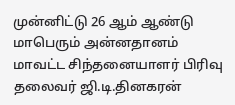முன்னிட்டு 26 ஆம் ஆண்டு மாபெரும் அன்னதானம் மாவட்ட சிந்தனையாளர் பிரிவு தலைவர் ஜி.டி.தினகரன்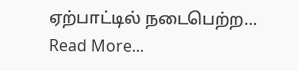ஏற்பாட்டில் நடைபெற்ற… Read More...